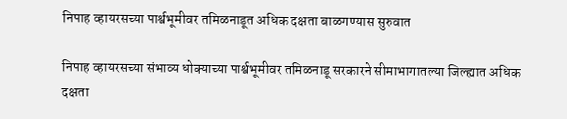निपाह व्हायरसच्या पार्श्वभूमीवर तमिळनाडूत अधिक दक्षता बाळगण्यास सुरुवात

निपाह व्हायरसच्या संभाव्य धोक्याच्या पार्श्वभूमीवर तमिळनाडू सरकारने सीमाभागातल्या जिल्ह्यात अधिक दक्षता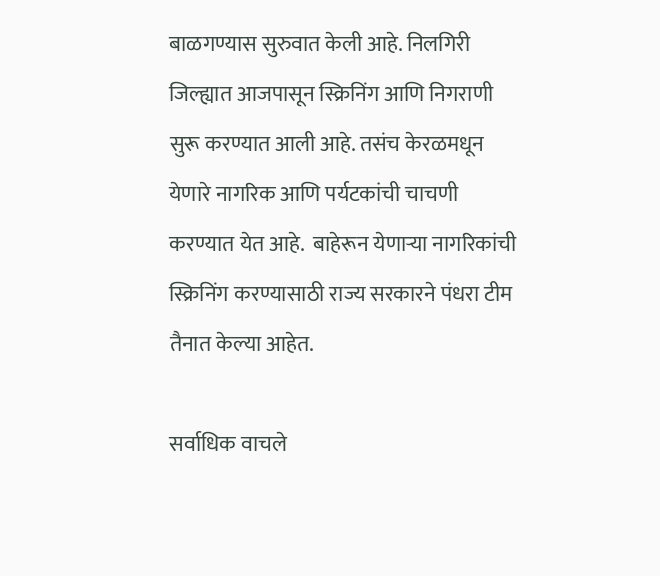बाळगण्यास सुरुवात केली आहे. निलगिरी जिल्ह्यात आजपासून स्क्रिनिंग आणि निगराणी सुरू करण्यात आली आहे. तसंच केरळमधून येणारे नागरिक आणि पर्यटकांची चाचणी करण्यात येत आहे.  बाहेरून येणाऱ्या नागरिकांची स्क्रिनिंग करण्यासाठी राज्य सरकारने पंधरा टीम तैनात केल्या आहेत.

सर्वाधिक वाचले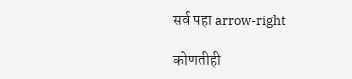सर्व पहा arrow-right

कोणतीही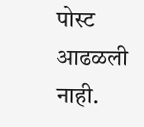पोस्ट आढळली नाही.